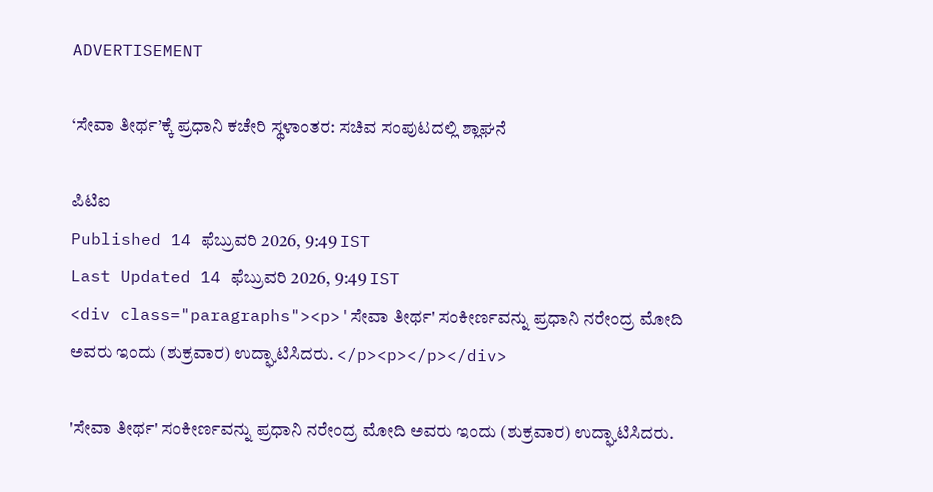ADVERTISEMENT

‘ಸೇವಾ ತೀರ್ಥ’ಕ್ಕೆ ಪ್ರಧಾನಿ ಕಚೇರಿ ಸ್ಥಳಾಂತರ: ಸಚಿವ ಸಂಪುಟದಲ್ಲಿ ಶ್ಲಾಘನೆ

ಪಿಟಿಐ
Published 14 ಫೆಬ್ರುವರಿ 2026, 9:49 IST
Last Updated 14 ಫೆಬ್ರುವರಿ 2026, 9:49 IST
<div class="paragraphs"><p>'ಸೇವಾ ತೀರ್ಥ' ಸಂಕೀರ್ಣವನ್ನು ಪ್ರಧಾನಿ ನರೇಂದ್ರ ಮೋದಿ ಅವರು ಇಂದು (ಶುಕ್ರವಾರ) ಉದ್ಘಾಟಿಸಿದರು. </p><p></p></div>

'ಸೇವಾ ತೀರ್ಥ' ಸಂಕೀರ್ಣವನ್ನು ಪ್ರಧಾನಿ ನರೇಂದ್ರ ಮೋದಿ ಅವರು ಇಂದು (ಶುಕ್ರವಾರ) ಉದ್ಘಾಟಿಸಿದರು.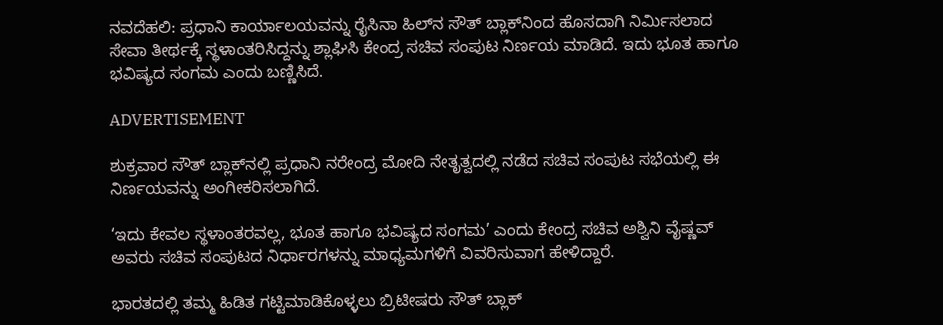ನವದೆಹಲಿ: ಪ್ರಧಾನಿ ಕಾರ್ಯಾಲಯವನ್ನು ರೈಸಿನಾ ಹಿಲ್‌ನ ಸೌತ್‌ ಬ್ಲಾಕ್‌ನಿಂದ ಹೊಸದಾಗಿ ನಿರ್ಮಿಸಲಾದ ಸೇವಾ ತೀರ್ಥಕ್ಕೆ ಸ್ಥಳಾಂತರಿಸಿದ್ದನ್ನು ಶ್ಲಾಘಿಸಿ ಕೇಂದ್ರ ಸಚಿವ ಸಂಪುಟ ನಿರ್ಣಯ ಮಾಡಿದೆ. ಇದು ಭೂತ ಹಾಗೂ ಭವಿಷ್ಯದ ಸಂಗಮ ಎಂದು ಬಣ್ಣಿಸಿದೆ.

ADVERTISEMENT

ಶುಕ್ರವಾರ ಸೌತ್ ಬ್ಲಾಕ್‌ನಲ್ಲಿ ‍ಪ್ರಧಾನಿ ನರೇಂದ್ರ ಮೋದಿ ನೇತೃತ್ವದಲ್ಲಿ ನಡೆದ ಸಚಿವ ಸಂಪುಟ ಸಭೆಯಲ್ಲಿ ಈ ನಿರ್ಣಯವನ್ನು ಅಂಗೀಕರಿಸಲಾಗಿದೆ.

‘ಇದು ಕೇವಲ ಸ್ಥಳಾಂತರವಲ್ಲ, ಭೂತ ಹಾಗೂ ಭವಿಷ್ಯದ ಸಂಗಮ’ ಎಂದು ಕೇಂದ್ರ ಸಚಿವ ಅಶ್ವಿನಿ ವೈಷ್ಣವ್ ಅವರು ಸಚಿವ ಸಂಪುಟದ ನಿರ್ಧಾರಗಳನ್ನು ಮಾಧ್ಯಮಗಳಿಗೆ ವಿವರಿಸುವಾಗ ಹೇಳಿದ್ದಾರೆ.

ಭಾರತದಲ್ಲಿ ತಮ್ಮ ಹಿಡಿತ ಗಟ್ಟಿಮಾಡಿಕೊಳ್ಳಲು ಬ್ರಿಟೀಷರು ಸೌತ್ ಬ್ಲಾಕ್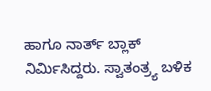ಹಾಗೂ ನಾರ್ತ್ ಬ್ಲಾಕ್ ನಿರ್ಮಿಸಿದ್ದರು. ಸ್ವಾತಂತ್ರ್ಯ ಬಳಿಕ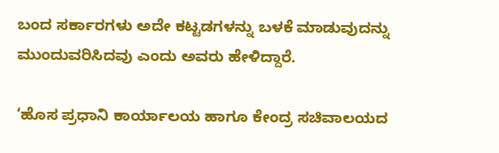ಬಂದ ಸರ್ಕಾರಗಳು ಅದೇ ಕಟ್ಟಡಗಳನ್ನು ಬಳಕೆ ಮಾಡುವುದನ್ನು ಮುಂದುವರಿಸಿದವು ಎಂದು ಅವರು ಹೇಳಿದ್ದಾರೆ.

‘ಹೊಸ ಪ್ರಧಾನಿ ಕಾರ್ಯಾಲಯ ಹಾಗೂ ಕೇಂದ್ರ ಸಚಿವಾಲಯದ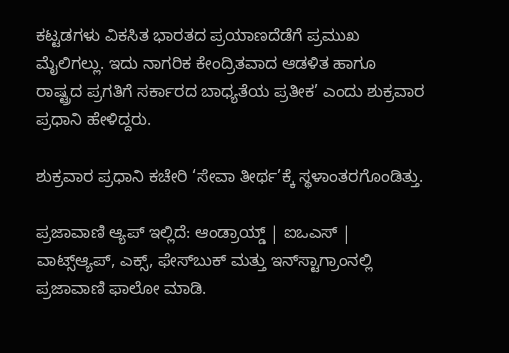ಕಟ್ಟಡಗಳು ವಿಕಸಿತ ಭಾರತದ ಪ್ರಯಾಣದೆಡೆಗೆ ಪ್ರಮುಖ ಮೈಲಿಗಲ್ಲು. ಇದು ನಾಗರಿಕ ಕೇಂದ್ರಿತವಾದ ಆಡಳಿತ ಹಾಗೂ ರಾಷ್ಟ್ರದ ‍ಪ್ರಗತಿಗೆ ಸರ್ಕಾರದ ಬಾಧ್ಯತೆಯ ಪ್ರತೀಕ’ ಎಂದು ಶುಕ್ರವಾರ ಪ್ರಧಾನಿ ಹೇಳಿದ್ದರು.

ಶುಕ್ರವಾರ ‍ಪ್ರಧಾನಿ ಕಚೇರಿ ‘ಸೇವಾ ತೀರ್ಥ’ಕ್ಕೆ ಸ್ಥಳಾಂತರಗೊಂಡಿತ್ತು.

ಪ್ರಜಾವಾಣಿ ಆ್ಯಪ್ ಇಲ್ಲಿದೆ: ಆಂಡ್ರಾಯ್ಡ್ | ಐಒಎಸ್ | ವಾಟ್ಸ್ಆ್ಯಪ್, ಎಕ್ಸ್, ಫೇಸ್‌ಬುಕ್ ಮತ್ತು ಇನ್‌ಸ್ಟಾಗ್ರಾಂನಲ್ಲಿ ಪ್ರಜಾವಾಣಿ ಫಾಲೋ ಮಾಡಿ.